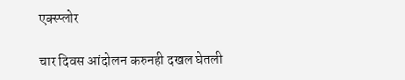एक्स्प्लोर

चार दिवस आंदोलन करुनही दखल घेतली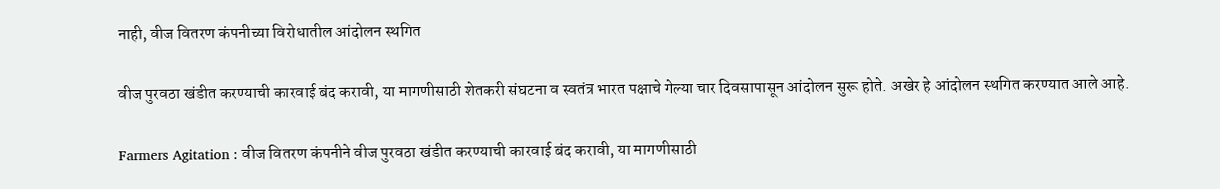नाही, वीज वितरण कंपनीच्या विरोधातील आंदोलन स्थगित

वीज पुरवठा खंडीत करण्याची कारवाई बंद करावी, या मागणीसाठी शेतकरी संघटना व स्वतंत्र भारत पक्षाचे गेल्या चार दिवसापासून आंदोलन सुरू होते. अखेर हे आंदोलन स्थगित करण्यात आले आहे.

Farmers Agitation : वीज वितरण कंपनीने वीज पुरवठा खंडीत करण्याची कारवाई बंद करावी, या मागणीसाठी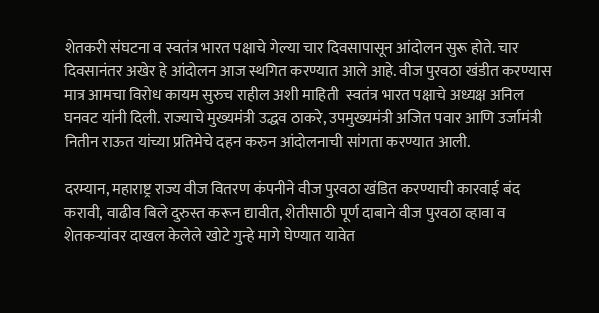शेतकरी संघटना व स्वतंत्र भारत पक्षाचे गेल्या चार दिवसापासून आंदोलन सुरू होते. चार दिवसानंतर अखेर हे आंदोलन आज स्थगित करण्यात आले आहे. वीज पुरवठा खंडीत करण्यास मात्र आमचा विरोध कायम सुरुच राहील अशी माहिती  स्वतंत्र भारत पक्षाचे अध्यक्ष अनिल घनवट यांनी दिली. राज्याचे मुख्यमंत्री उद्धव ठाकरे, उपमुख्यमंत्री अजित पवार आणि उर्जामंत्री नितीन राऊत यांच्या प्रतिमेचे दहन करुन आंदोलनाची सांगता करण्यात आली.

दरम्यान, महाराष्ट्र राज्य वीज वितरण कंपनीने वीज पुरवठा खंडित करण्याची कारवाई बंद करावी, वाढीव बिले दुरुस्त करून द्यावीत, शेतीसाठी पूर्ण दाबाने वीज पुरवठा व्हावा व शेतकर्‍यांवर दाखल केलेले खोटे गुन्हे मागे घेण्यात यावेत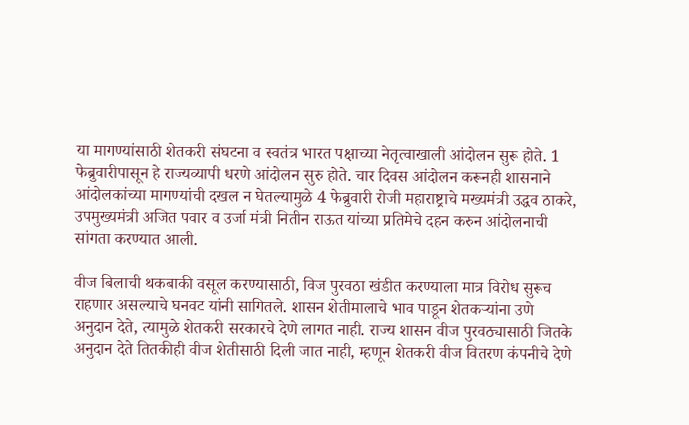या मागण्यांसाठी शेतकरी संघटना व स्वतंत्र भारत पक्षाच्या नेतृत्वाखाली आंदोलन सुरू होते. 1 फेब्रुवारीपासून हे राज्यव्यापी धरणे आंदोलन सुरु होते. चार दिवस आंदोलन करूनही शासनाने आंदोलकांच्या मागण्यांची दखल न घेतल्यामुळे 4 फेब्रुवारी रोजी महाराष्ट्राचे मख्यमंत्री उद्धव ठाकरे, उपमुख्यमंत्री अजित पवार व उर्जा मंत्री नितीन राऊत यांच्या प्रतिमेचे दहन करुन आंदोलनाची सांगता करण्यात आली.

वीज बिलाची थकबाकी वसूल करण्यासाठी, विज पुरवठा खंडीत करण्याला मात्र विरोध सुरूच राहणार असल्याचे घनवट यांनी सागितले. शासन शेतीमालाचे भाव पाडून शेतकर्‍यांना उणे अनुदान देते, त्यामुळे शेतकरी सरकारचे देणे लागत नाही. राज्य शासन वीज पुरवठ्यासाठी जितके अनुदान देते तितकीही वीज शेतीसाठी दिली जात नाही, म्हणून शेतकरी वीज वितरण कंपनीचे देणे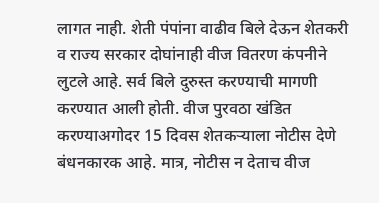लागत नाही. शेती पंपांना वाढीव बिले देऊन शेतकरी व राज्य सरकार दोघांनाही वीज वितरण कंपनीने लुटले आहे. सर्व बिले दुरुस्त करण्याची मागणी करण्यात आली होती. वीज पुरवठा खंडित करण्याअगोदर 15 दिवस शेतकर्‍याला नोटीस देणे बंधनकारक आहे. मात्र, नोटीस न देताच वीज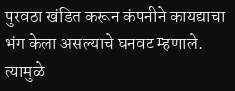पुरवठा खंडित करून कंपनीने कायद्याचा भंग केला असल्याचे घनवट म्हणाले. त्यामुळे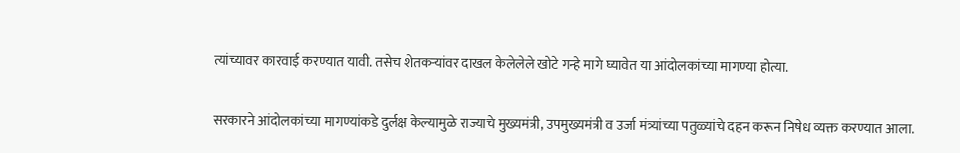त्यांच्यावर कारवाई करण्यात यावी. तसेच शेतकर्‍यांवर दाखल केलेलेले खोटे गन्हे मागे घ्यावेत या आंदोलकांच्या मागण्या होत्या.

सरकारने आंदोलकांच्या मागण्यांकडे दुर्लक्ष केल्यामुळे राज्याचे मुख्यमंत्री, उपमुख्यमंत्री व उर्जा मंत्र्यांच्या पतुळ्यांचे दहन करून निषेध व्यक्त करण्यात आला.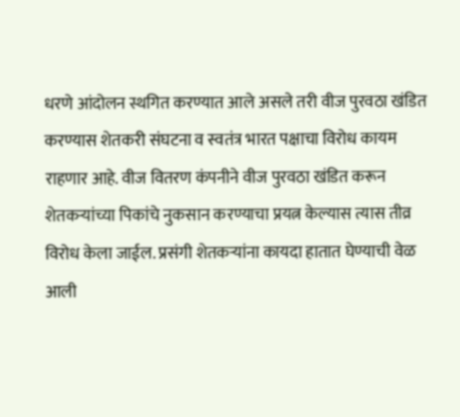धरणे आंदोलन स्थगित करण्यात आले असले तरी वीज पुरवठा खंडित करण्यास शेतकरी संघटना व स्वतंत्र भारत पक्षाचा विरोध कायम राहणार आहे. वीज वितरण कंपनीने वीज पुरवठा खंडित करून शेतकर्‍यांच्या पिकांचे नुकसान करण्याचा प्रयत्न केल्यास त्यास तीव्र विरोध केला जाईल. प्रसंगी शेतकर्‍यांना कायदा हातात घेण्याची वेळ आली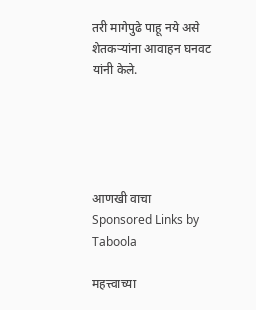तरी मागेपुढे पाहू नये असे शेतकर्‍यांना आवाहन घनवट यांनी केले.





आणखी वाचा
Sponsored Links by Taboola

महत्त्वाच्या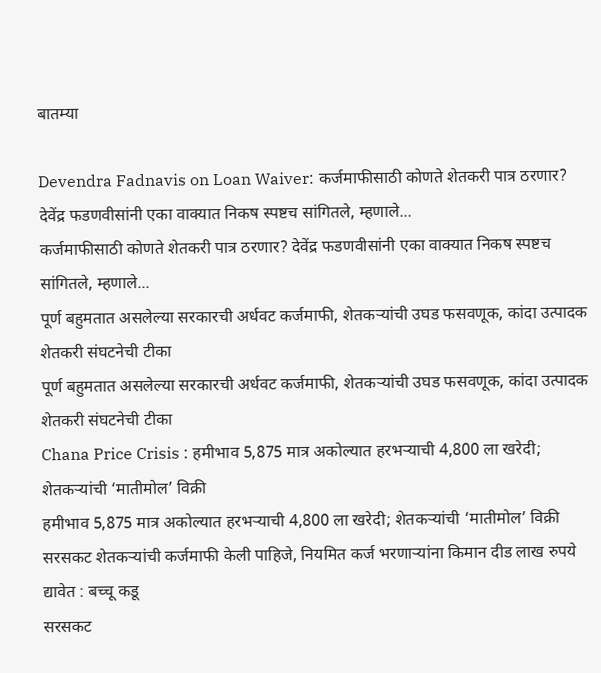बातम्या

Devendra Fadnavis on Loan Waiver: कर्जमाफीसाठी कोणते शेतकरी पात्र ठरणार? देवेंद्र फडणवीसांनी एका वाक्यात निकष स्पष्टच सांगितले, म्हणाले...
कर्जमाफीसाठी कोणते शेतकरी पात्र ठरणार? देवेंद्र फडणवीसांनी एका वाक्यात निकष स्पष्टच सांगितले, म्हणाले...
पूर्ण बहुमतात असलेल्या सरकारची अर्धवट कर्जमाफी, शेतकऱ्यांची उघड फसवणूक, कांदा उत्पादक शेतकरी संघटनेची टीका
पूर्ण बहुमतात असलेल्या सरकारची अर्धवट कर्जमाफी, शेतकऱ्यांची उघड फसवणूक, कांदा उत्पादक शेतकरी संघटनेची टीका
Chana Price Crisis : हमीभाव 5,875 मात्र अकोल्यात हरभऱ्याची 4,800 ला खरेदी; शेतकऱ्यांची ‘मातीमोल’ विक्री
हमीभाव 5,875 मात्र अकोल्यात हरभऱ्याची 4,800 ला खरेदी; शेतकऱ्यांची ‘मातीमोल’ विक्री
सरसकट शेतकऱ्यांची कर्जमाफी केली पाहिजे, नियमित कर्ज भरणाऱ्यांना किमान दीड लाख रुपये द्यावेत : बच्चू कडू
सरसकट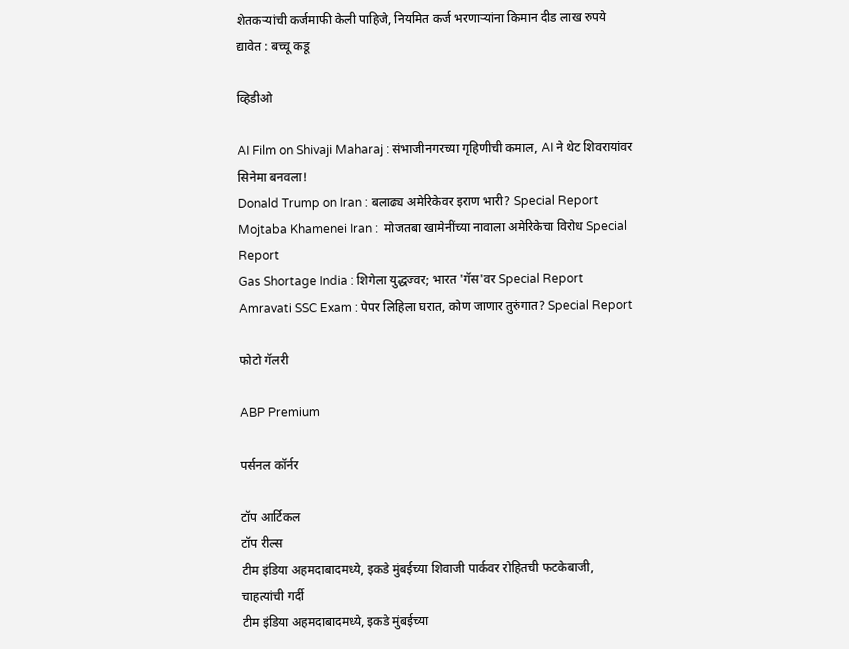शेतकऱ्यांची कर्जमाफी केली पाहिजे, नियमित कर्ज भरणाऱ्यांना किमान दीड लाख रुपये द्यावेत : बच्चू कडू

व्हिडीओ

AI Film on Shivaji Maharaj : संभाजीनगरच्या गृहिणीची कमाल, AI ने थेट शिवरायांवर सिनेमा बनवला!
Donald Trump on Iran : बलाढ्य अमेरिकेवर इराण भारी? Special Report
Mojtaba Khamenei Iran :  मोजतबा खामेनींच्या नावाला अमेरिकेचा विरोध Special Report
Gas Shortage India : शिगेला युद्धज्वर; भारत 'गॅस'वर Special Report
Amravati SSC Exam : पेपर लिहिला घरात, कोण जाणार तुरुंगात? Special Report

फोटो गॅलरी

ABP Premium

पर्सनल कॉर्नर

टॉप आर्टिकल
टॉप रील्स
टीम इंडिया अहमदाबादमध्ये, इकडे मुंबईच्या शिवाजी पार्कवर रोहितची फटकेबाजी, चाहत्यांची गर्दी
टीम इंडिया अहमदाबादमध्ये, इकडे मुंबईच्या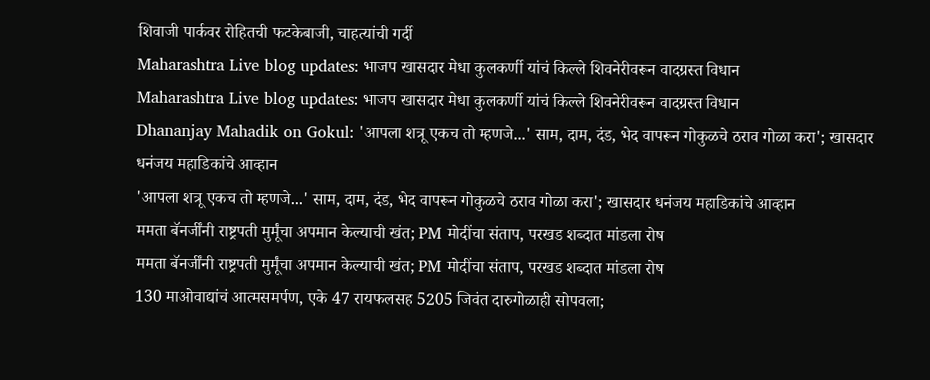शिवाजी पार्कवर रोहितची फटकेबाजी, चाहत्यांची गर्दी
Maharashtra Live blog updates: भाजप खासदार मेधा कुलकर्णी यांचं किल्ले शिवनेरीवरून वादग्रस्त विधान
Maharashtra Live blog updates: भाजप खासदार मेधा कुलकर्णी यांचं किल्ले शिवनेरीवरून वादग्रस्त विधान
Dhananjay Mahadik on Gokul: 'आपला शत्रू एकच तो म्हणजे...' साम, दाम, दंड, भेद वापरून गोकुळचे ठराव गोळा करा'; खासदार धनंजय महाडिकांचे आव्हान
'आपला शत्रू एकच तो म्हणजे...' साम, दाम, दंड, भेद वापरून गोकुळचे ठराव गोळा करा'; खासदार धनंजय महाडिकांचे आव्हान
ममता बॅनर्जींनी राष्ट्रपती मुर्मूंचा अपमान केल्याची खंत; PM मोदींचा संताप, परखड शब्दात मांडला रोष
ममता बॅनर्जींनी राष्ट्रपती मुर्मूंचा अपमान केल्याची खंत; PM मोदींचा संताप, परखड शब्दात मांडला रोष
130 माओवाद्यांचं आत्मसमर्पण, एके 47 रायफलसह 5205 जिवंत दारुगोळाही सोपवला;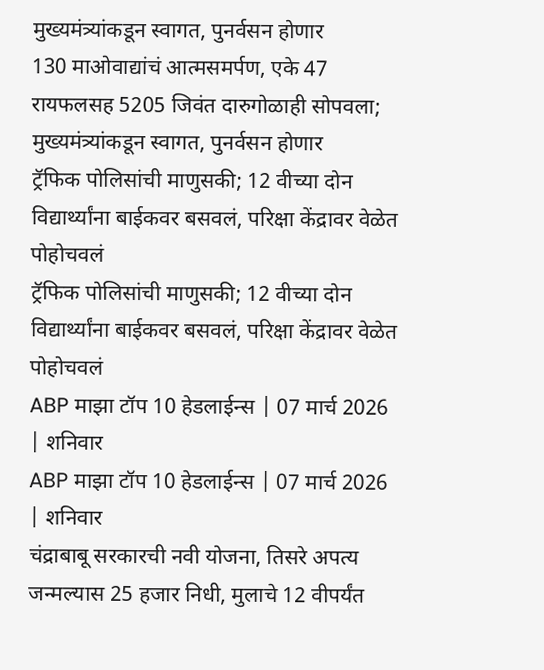मुख्यमंत्र्यांकडून स्वागत, पुनर्वसन होणार
130 माओवाद्यांचं आत्मसमर्पण, एके 47 रायफलसह 5205 जिवंत दारुगोळाही सोपवला; मुख्यमंत्र्यांकडून स्वागत, पुनर्वसन होणार
ट्रॅफिक पोलिसांची माणुसकी; 12 वीच्या दोन विद्यार्थ्यांना बाईकवर बसवलं, परिक्षा केंद्रावर वेळेत पोहोचवलं
ट्रॅफिक पोलिसांची माणुसकी; 12 वीच्या दोन विद्यार्थ्यांना बाईकवर बसवलं, परिक्षा केंद्रावर वेळेत पोहोचवलं
ABP माझा टॉप 10 हेडलाईन्स | 07 मार्च 2026 | शनिवार
ABP माझा टॉप 10 हेडलाईन्स | 07 मार्च 2026 | शनिवार
चंद्राबाबू सरकारची नवी योजना, तिसरे अपत्य जन्मल्यास 25 हजार निधी, मुलाचे 12 वीपर्यंत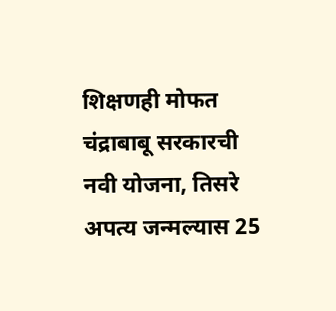शिक्षणही मोफत
चंद्राबाबू सरकारची नवी योजना, तिसरे अपत्य जन्मल्यास 25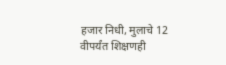हजार निधी, मुलाचे 12 वीपर्यंत शिक्षणही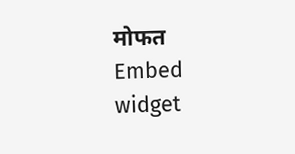मोफत
Embed widget